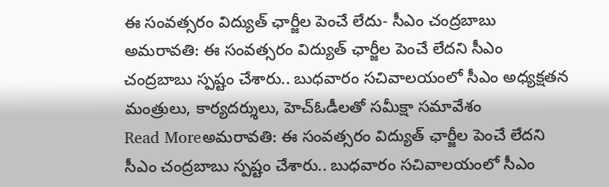ఈ సంవత్సరం విద్యుత్ ఛార్జీల పెంచే లేదు- సీఎం చంద్రబాబు
అమరావతి: ఈ సంవత్సరం విద్యుత్ ఛార్జీల పెంచే లేదని సీఎం చంద్రబాబు స్పష్టం చేశారు.. బుధవారం సచివాలయంలో సీఎం అధ్యక్షతన మంత్రులు, కార్యదర్శులు, హెచ్ఓడీలతో సమీక్షా సమావేశం
Read Moreఅమరావతి: ఈ సంవత్సరం విద్యుత్ ఛార్జీల పెంచే లేదని సీఎం చంద్రబాబు స్పష్టం చేశారు.. బుధవారం సచివాలయంలో సీఎం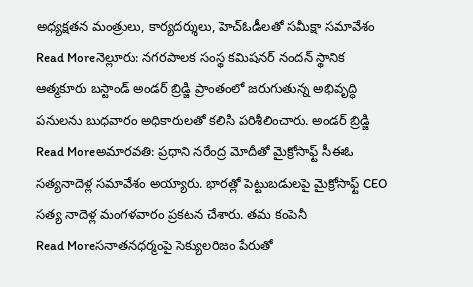అధ్యక్షతన మంత్రులు, కార్యదర్శులు, హెచ్ఓడీలతో సమీక్షా సమావేశం
Read Moreనెల్లూరు: నగరపాలక సంస్థ కమిషనర్ నందన్ స్థానిక ఆత్మకూరు బస్టాండ్ అండర్ బ్రిడ్జి ప్రాంతంలో జరుగుతున్న అభివృద్ధి పనులను బుధవారం అధికారులతో కలిసి పరిశీలించారు. అండర్ బ్రిడ్జి
Read Moreఅమారవతి: ప్రధాని నరేంద్ర మోదీతో మైక్రోసాఫ్ట్ సీఈఓ సత్యనాదెళ్ల సమావేశం అయ్యారు. భారత్లో పెట్టుబడులపై మైక్రోసాఫ్ట్ CEO సత్య నాదెళ్ల మంగళవారం ప్రకటన చేశారు. తమ కంపెనీ
Read Moreసనాతనధర్మంపై సెక్యులరిజం పేరుతో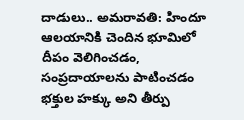దాడులు.. అమరావతి: హిందూ ఆలయానికి చెందిన భూమిలో దీపం వెలిగించడం, సంప్రదాయాలను పాటించడం భక్తుల హక్కు అని తీర్పు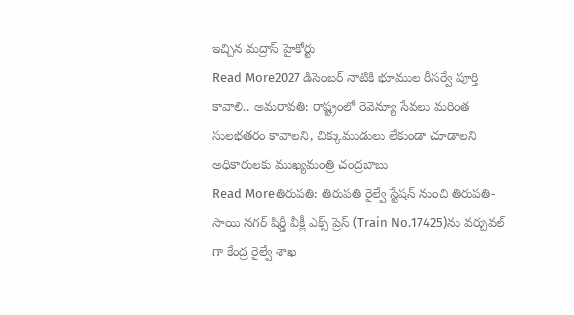ఇచ్చిన మద్రాస్ హైకోర్టు
Read More2027 డిసెంబర్ నాటికి భూముల రీసర్వే పూర్తి కావాలి.. అమరావతి: రాష్ట్రంలో రెవెన్యూ సేవలు మరింత సులభతరం కావాలని, చిక్కుముడులు లేకుండా చూడాలని అధికారులకు ముఖ్యమంత్రి చంద్రబాబు
Read Moreతిరుపతి: తిరుపతి రైల్వే స్టేషన్ నుంచి తిరుపతి-సాయి నగర్ షిర్డీ వీక్లీ ఎక్స్ ప్రెస్ (Train No.17425)ను వర్చువల్ గా కేంద్ర రైల్వే శాఖ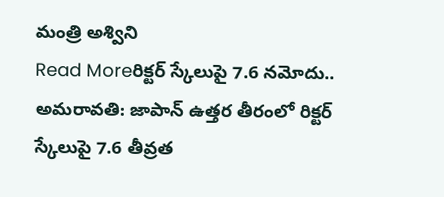మంత్రి అశ్విని
Read Moreరిక్టర్ స్కేలుపై 7.6 నమోదు.. అమరావతి: జాపాన్ ఉత్తర తీరంలో రిక్టర్ స్కేలుపై 7.6 తీవ్రత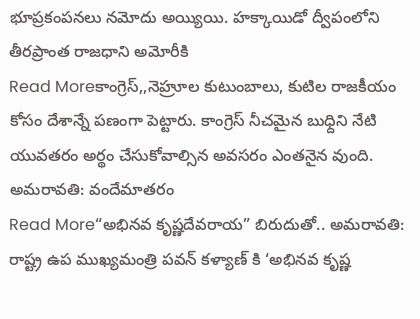భూప్రకంపనలు నమోదు అయ్యియి. హక్కాయిడో ద్వీపంలోని తీరప్రాంత రాజధాని అమోరీకి
Read Moreకాంగ్రెస్,,నెహ్రూల కుటుంబాలు, కుటిల రాజకీయం కోసం దేశాన్నే పణంగా పెట్టారు. కాంగ్రెస్ నీచమైన బుధ్దిని నేటి యువతరం అర్థం చేసుకోవాల్సిన అవసరం ఎంతనైన వుంది. అమరావతి: వందేమాతరం
Read More“అభినవ కృష్ణదేవరాయ” బిరుదుతో.. అమరావతి: రాష్ట్ర ఉప ముఖ్యమంత్రి పవన్ కళ్యాణ్ కి ‘అభినవ కృష్ణ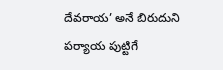దేవరాయ’ అనే బిరుదుని పర్యాయ పుట్టిగే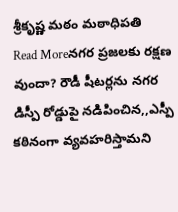శ్రీకృష్ణ మఠం మఠాధిపతి
Read Moreనగర ప్రజలకు రక్షణ వుందా? రౌడీ షీటర్లను నగర డిస్పీ రోడ్డుపై నడిపించిన,,ఎస్పీ కఠినంగా వ్యవహరిస్తామని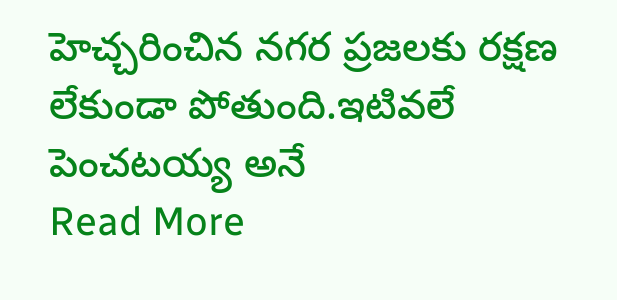హెచ్చరించిన నగర ప్రజలకు రక్షణ లేకుండా పోతుంది.ఇటివలే పెంచటయ్య అనే
Read More